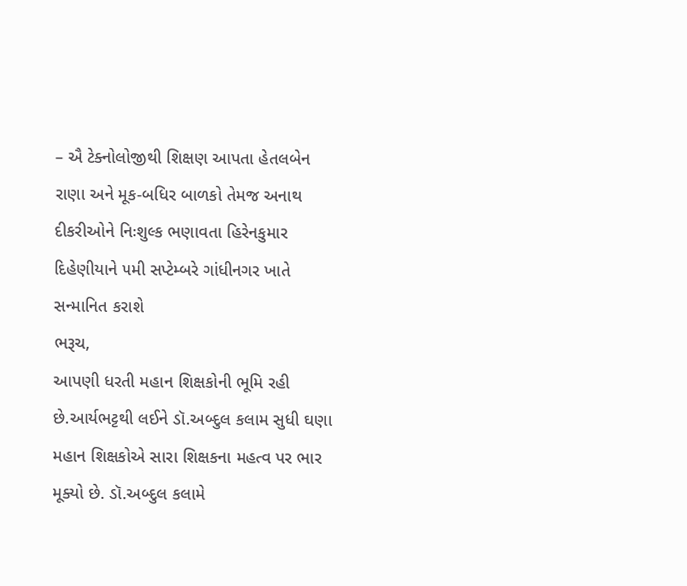– ઐ ટેક્નોલોજીથી શિક્ષણ આપતા હેતલબેન રાણા અને મૂક-બધિર બાળકો તેમજ અનાથ દીકરીઓને નિઃશુલ્ક ભણાવતા હિરેનકુમાર દિહેણીયાને ૫મી સપ્ટેમ્બરે ગાંધીનગર ખાતે સન્માનિત કરાશે
ભરૂચ,
આપણી ધરતી મહાન શિક્ષકોની ભૂમિ રહી છે.આર્યભટ્ટથી લઈને ડૉ.અબ્દુલ કલામ સુધી ઘણા મહાન શિક્ષકોએ સારા શિક્ષકના મહત્વ પર ભાર મૂક્યો છે. ડૉ.અબ્દુલ કલામે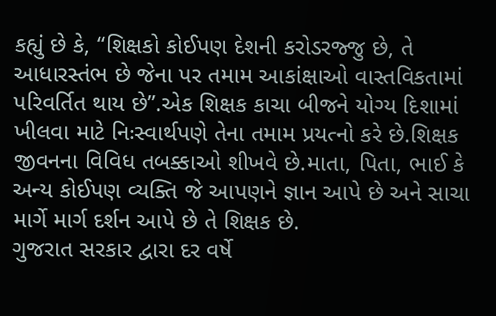કહ્યું છે કે, “શિક્ષકો કોઈપણ દેશની કરોડરજ્જુ છે, તે આધારસ્તંભ છે જેના પર તમામ આકાંક્ષાઓ વાસ્તવિકતામાં પરિવર્તિત થાય છે”.એક શિક્ષક કાચા બીજને યોગ્ય દિશામાં ખીલવા માટે નિઃસ્વાર્થપણે તેના તમામ પ્રયત્નો કરે છે.શિક્ષક જીવનના વિવિધ તબક્કાઓ શીખવે છે.માતા, પિતા, ભાઈ કે અન્ય કોઈપણ વ્યક્તિ જે આપણને જ્ઞાન આપે છે અને સાચા માર્ગે માર્ગ દર્શન આપે છે તે શિક્ષક છે.
ગુજરાત સરકાર દ્વારા દર વર્ષે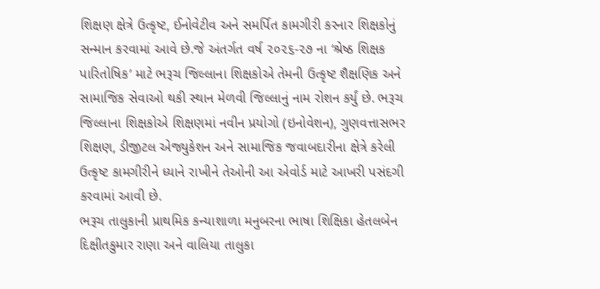શિક્ષણ ક્ષેત્રે ઉત્કૃષ્ટ, ઈનોવેટીવ અને સમર્પિત કામગીરી કરનાર શિક્ષકોનું સન્માન કરવામાં આવે છે.જે અંતર્ગત વર્ષ ૨૦૨૬-૨૭ ના ‘શ્રેષ્ઠ શિક્ષક પારિતોષિક’ માટે ભરૂચ જિલ્લાના શિક્ષકોએ તેમની ઉત્કૃષ્ટ શૈક્ષણિક અને સામાજિક સેવાઓ થકી સ્થાન મેળવી જિલ્લાનું નામ રોશન કર્યું છે. ભરૂચ જિલ્લાના શિક્ષકોએ શિક્ષણમાં નવીન પ્રયોગો (ઇનોવેશન), ગુણવત્તાસભર શિક્ષણ, ડીજીટલ એજ્યુકેશન અને સામાજિક જવાબદારીના ક્ષેત્રે કરેલી ઉત્કૃષ્ટ કામગીરીને ધ્યાને રાખીને તેઓની આ એવોર્ડ માટે આખરી પસંદગી કરવામાં આવી છે.
ભરૂચ તાલુકાની પ્રાથમિક કન્યાશાળા મનુબરના ભાષા શિક્ષિકા હેતલબેન દિક્ષીતકુમાર રાણા અને વાલિયા તાલુકા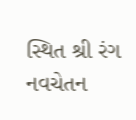સ્થિત શ્રી રંગ નવચેતન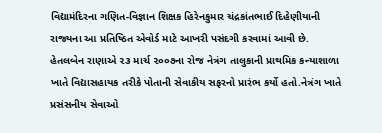વિદ્યામંદિરના ગણિત-વિજ્ઞાન શિક્ષક હિરેનકુમાર ચંદ્રકાંતભાઈ દિહેણીયાની રાજ્યના આ પ્રતિષ્ઠિત એવોર્ડ માટે આખરી પસંદગી કરવામાં આવી છે.
હેતલબેન રાણાએ ૨૩ માર્ચ ૨૦૦૭ના રોજ નેત્રંગ તાલુકાની પ્રાથમિક કન્યાશાળા ખાતે વિદ્યાસહાયક તરીકે પોતાની સેવાકીય સફરનો પ્રારંભ કર્યો હતો.નેત્રંગ ખાતે પ્રસંસનીય સેવાઓ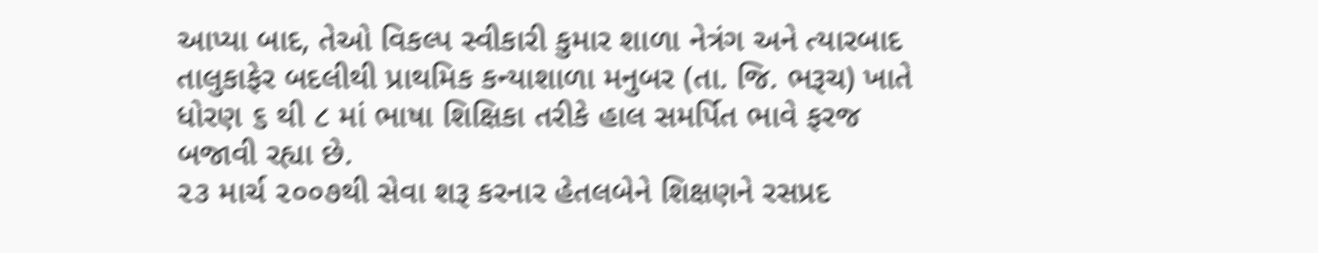આપ્યા બાદ, તેઓ વિકલ્પ સ્વીકારી કુમાર શાળા નેત્રંગ અને ત્યારબાદ તાલુકાફેર બદલીથી પ્રાથમિક કન્યાશાળા મનુબર (તા. જિ. ભરૂચ) ખાતે ધોરણ ૬ થી ૮ માં ભાષા શિક્ષિકા તરીકે હાલ સમર્પિત ભાવે ફરજ બજાવી રહ્યા છે.
૨૩ માર્ચ ૨૦૦૭થી સેવા શરૂ કરનાર હેતલબેને શિક્ષણને રસપ્રદ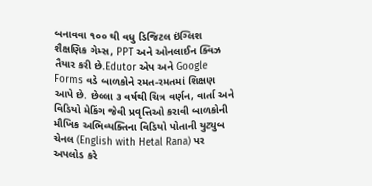બનાવવા ૧૦૦ થી વધુ ડિજિટલ ઇંગ્લિશ શૈક્ષણિક ગેમ્સ, PPT અને ઓનલાઈન ક્વિઝ તૈયાર કરી છે.Edutor એપ અને Google Forms વડે બાળકોને રમત-રમતમાં શિક્ષણ આપે છે. છેલ્લા ૩ વર્ષથી ચિત્ર વર્ણન, વાર્તા અને વિડિયો મેકિંગ જેવી પ્રવૃત્તિઓ કરાવી બાળકોની મૌખિક અભિવ્યક્તિના વિડિયો પોતાની યુટ્યુબ ચેનલ (English with Hetal Rana) પર અપલોડ કરે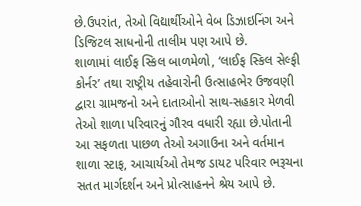છે.ઉપરાંત, તેઓ વિદ્યાર્થીઓને વેબ ડિઝાઇનિંગ અને ડિજિટલ સાધનોની તાલીમ પણ આપે છે.
શાળામાં લાઈફ સ્કિલ બાળમેળો, ‘લાઈફ સ્કિલ સેલ્ફી કોર્નર’ તથા રાષ્ટ્રીય તહેવારોની ઉત્સાહભેર ઉજવણી દ્વારા ગ્રામજનો અને દાતાઓનો સાથ-સહકાર મેળવી તેઓ શાળા પરિવારનું ગૌરવ વધારી રહ્યા છે.પોતાની આ સફળતા પાછળ તેઓ અગાઉના અને વર્તમાન શાળા સ્ટાફ, આચાર્યઓ તેમજ ડાયટ પરિવાર ભરૂચના સતત માર્ગદર્શન અને પ્રોત્સાહનને શ્રેય આપે છે.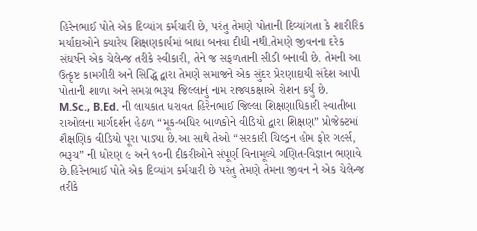હિરેનભાઈ પોતે એક દિવ્યાંગ કર્મચારી છે, પરંતુ તેમણે પોતાની દિવ્યાંગતા કે શારીરિક મર્યાદાઓને ક્યારેય શિક્ષણકાર્યમાં બાધા બનવા દીધી નથી.તેમણે જીવનના દરેક સંઘર્ષને એક ચેલેન્જ તરીકે સ્વીકારી, તેને જ સફળતાની સીડી બનાવી છે. તેમની આ ઉત્કૃષ્ટ કામગીરી અને સિદ્ધિ દ્વારા તેમણે સમાજને એક સુંદર પ્રેરણાદાયી સંદેશ આપી પોતાની શાળા અને સમગ્ર ભરૂચ જિલ્લાનું નામ રાજ્યકક્ષાએ રોશન કર્યું છે.
M.Sc., B.Ed. ની લાયકાત ધરાવત હિરેનભાઈ જિલ્લા શિક્ષણાધિકારી સ્વાતીબા રાઓલના માર્ગદર્શન હેઠળ “મૂક-બધિર બાળકોને વીડિયો દ્વારા શિક્ષણ” પ્રોજેક્ટમાં શૈક્ષણિક વીડિયો પૂરા પાડ્યા છે.આ સાથે તેઓ “સરકારી ચિલ્ડ્રન હોમ ફોર ગર્લ્સ, ભરૂચ” ની ધોરણ ૯ અને ૧૦ની દીકરીઓને સંપૂર્ણ વિનામૂલ્યે ગણિત-વિજ્ઞાન ભણાવે છે.હિરેનભાઈ પોતે એક દિવ્યાંગ કર્મચારી છે પરંતુ તેમણે તેમના જીવન ને એક ચેલેન્જ તરીકે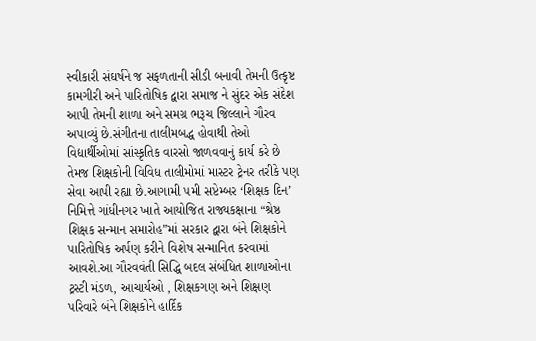સ્વીકારી સંઘર્ષને જ સફળતાની સીડી બનાવી તેમની ઉત્કૃષ્ટ કામગીરી અને પારિતોષિક દ્વારા સમાજ ને સુંદર એક સંદેશ આપી તેમની શાળા અને સમગ્ર ભરૂચ જિલ્લાને ગૌરવ અપાવ્યું છે.સંગીતના તાલીમબદ્ધ હોવાથી તેઓ વિદ્યાર્થીઓમાં સાંસ્કૃતિક વારસો જાળવવાનું કાર્ય કરે છે તેમજ શિક્ષકોની વિવિધ તાલીમોમાં માસ્ટર ટ્રેનર તરીકે પણ સેવા આપી રહ્યા છે.આગામી ૫મી સપ્ટેમ્બર ‘શિક્ષક દિન’ નિમિત્તે ગાંધીનગર ખાતે આયોજિત રાજ્યકક્ષાના “શ્રેષ્ઠ શિક્ષક સન્માન સમારોહ”માં સરકાર દ્વારા બંને શિક્ષકોને પારિતોષિક અર્પણ કરીને વિશેષ સન્માનિત કરવામાં આવશે.આ ગૌરવવંતી સિદ્ધિ બદલ સંબંધિત શાળાઓના ટ્રસ્ટી મંડળ, આચાર્યઓ , શિક્ષકગણ અને શિક્ષણ પરિવારે બંને શિક્ષકોને હાર્દિક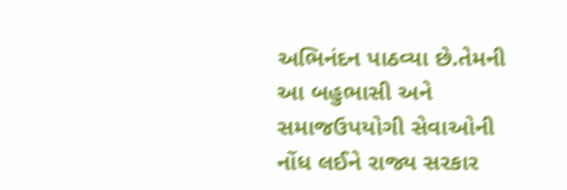અભિનંદન પાઠવ્યા છે.તેમની આ બહુભાસી અને સમાજઉપયોગી સેવાઓની નોંધ લઈને રાજ્ય સરકાર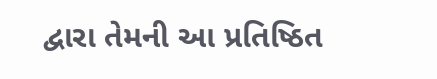દ્વારા તેમની આ પ્રતિષ્ઠિત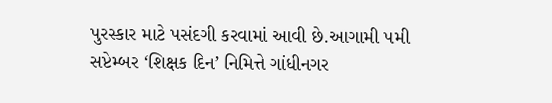પુરસ્કાર માટે પસંદગી કરવામાં આવી છે.આગામી ૫મી સપ્ટેમ્બર ‘શિક્ષક દિન’ નિમિત્તે ગાંધીનગર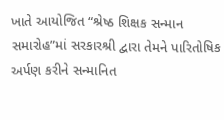ખાતે આયોજિત “શ્રેષ્ઠ શિક્ષક સન્માન સમારોહ”માં સરકારશ્રી દ્વારા તેમને પારિતોષિક અર્પણ કરીને સન્માનિત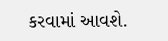કરવામાં આવશે.